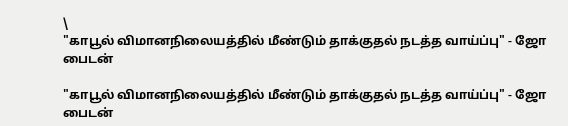\
"காபூல் விமானநிலையத்தில் மீண்டும் தாக்குதல் நடத்த வாய்ப்பு" - ஜோ பைடன்

"காபூல் விமானநிலையத்தில் மீண்டும் தாக்குதல் நடத்த வாய்ப்பு" - ஜோ பைடன்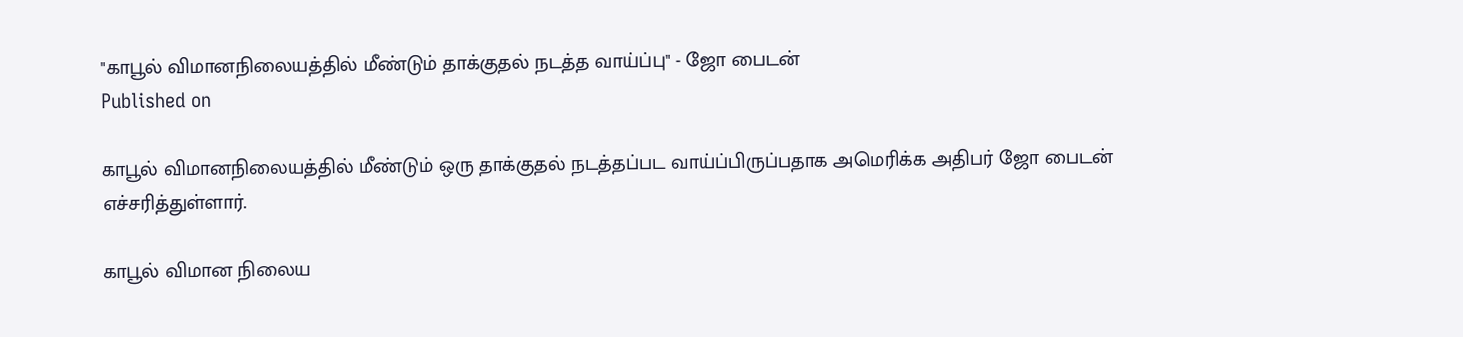"காபூல் விமானநிலையத்தில் மீண்டும் தாக்குதல் நடத்த வாய்ப்பு" - ஜோ பைடன்
Published on

காபூல் விமானநிலையத்தில் மீண்டும் ஒரு தாக்குதல் நடத்தப்பட வாய்ப்பிருப்பதாக அமெரிக்க அதிபர் ஜோ பைடன் எச்சரித்துள்ளார்.

காபூல் விமான நிலைய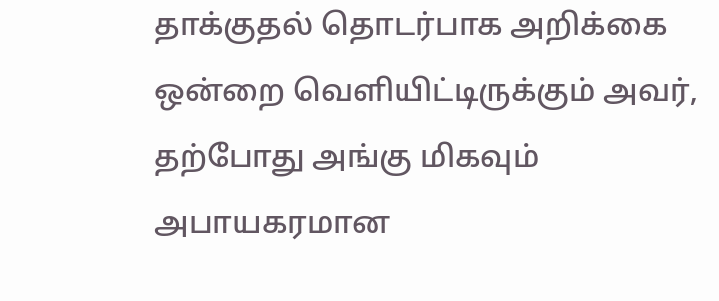தாக்குதல் தொடர்பாக அறிக்கை ஒன்றை வெளியிட்டிருக்கும் அவர், தற்போது அங்கு மிகவும் அபாயகரமான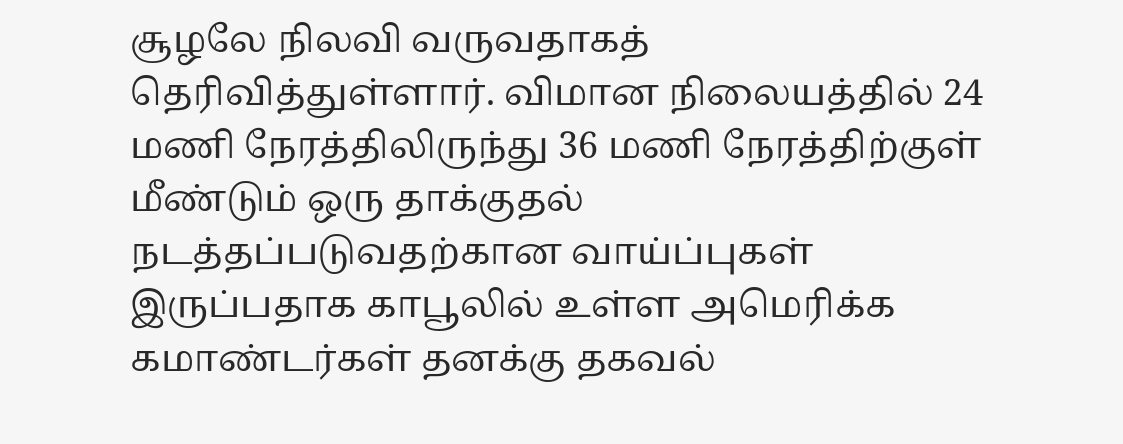சூழலே நிலவி வருவதாகத் தெரிவித்துள்ளார். விமான நிலையத்தில் 24 மணி நேரத்திலிருந்து 36 மணி நேரத்திற்குள் மீண்டும் ஒரு தாக்குதல் நடத்தப்படுவதற்கான வாய்ப்புகள் இருப்பதாக காபூலில் உள்ள அமெரிக்க கமாண்டர்கள் தனக்கு தகவல்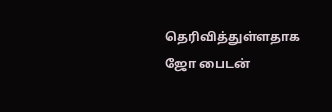தெரிவித்துள்ளதாக ஜோ பைடன்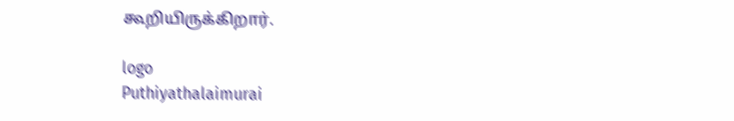கூறியிருக்கிறார்.

logo
Puthiyathalaimurai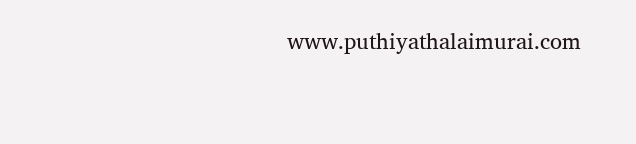www.puthiyathalaimurai.com